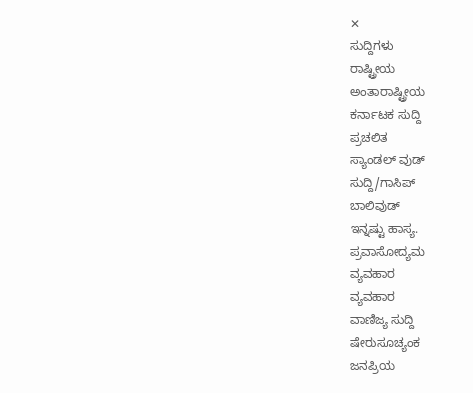✕
ಸುದ್ದಿಗಳು
ರಾಷ್ಟ್ರೀಯ
ಅಂತಾರಾಷ್ಟ್ರೀಯ
ಕರ್ನಾಟಕ ಸುದ್ದಿ
ಪ್ರಚಲಿತ
ಸ್ಯಾಂಡಲ್ ವುಡ್
ಸುದ್ದಿ/ಗಾಸಿಪ್
ಬಾಲಿವುಡ್
ಇನ್ನಷ್ಟು ಹಾಸ್ಯ.
ಪ್ರವಾಸೋದ್ಯಮ
ವ್ಯವಹಾರ
ವ್ಯವಹಾರ
ವಾಣಿಜ್ಯ ಸುದ್ದಿ
ಷೇರುಸೂಚ್ಯಂಕ
ಜನಪ್ರಿಯ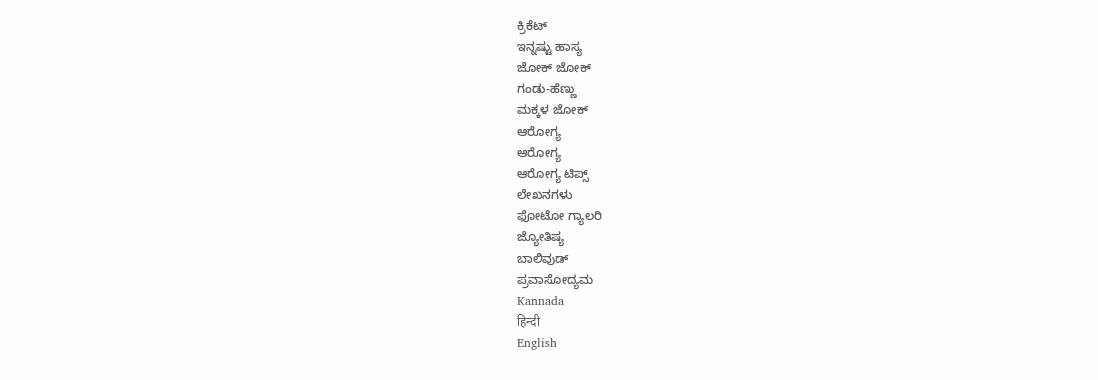ಕ್ರಿಕೆಟ್
ಇನ್ನಷ್ಟು ಹಾಸ್ಯ
ಜೋಕ್ ಜೋಕ್
ಗಂಡು-ಹೆಣ್ಣು
ಮಕ್ಕಳ ಜೋಕ್
ಆರೋಗ್ಯ
ಆರೋಗ್ಯ
ಆರೋಗ್ಯ ಟಿಪ್ಸ್
ಲೇಖನಗಳು
ಫೋಟೋ ಗ್ಯಾಲರಿ
ಜ್ಯೋತಿಷ್ಯ
ಬಾಲಿವುಡ್
ಪ್ರವಾಸೋದ್ಯಮ
Kannada
हिन्दी
English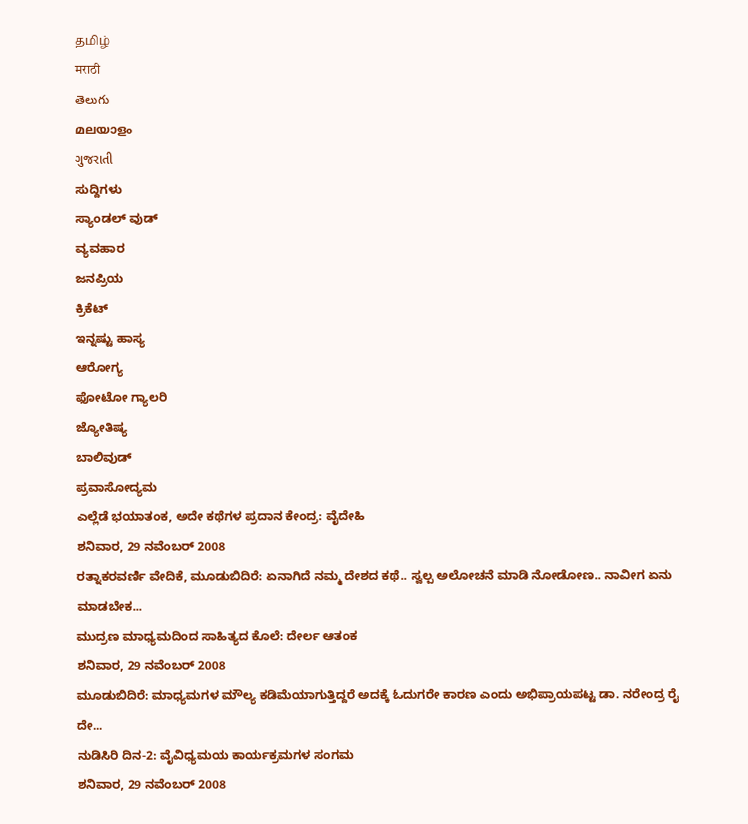தமிழ்
मराठी
తెలుగు
മലയാളം
ગુજરાતી
ಸುದ್ದಿಗಳು
ಸ್ಯಾಂಡಲ್ ವುಡ್
ವ್ಯವಹಾರ
ಜನಪ್ರಿಯ
ಕ್ರಿಕೆಟ್
ಇನ್ನಷ್ಟು ಹಾಸ್ಯ
ಆರೋಗ್ಯ
ಫೋಟೋ ಗ್ಯಾಲರಿ
ಜ್ಯೋತಿಷ್ಯ
ಬಾಲಿವುಡ್
ಪ್ರವಾಸೋದ್ಯಮ
ಎಲ್ಲೆಡೆ ಭಯಾತಂಕ, ಅದೇ ಕಥೆಗಳ ಪ್ರದಾನ ಕೇಂದ್ರ: ವೈದೇಹಿ
ಶನಿವಾರ, 29 ನವೆಂಬರ್ 2008
ರತ್ನಾಕರವರ್ಣಿ ವೇದಿಕೆ, ಮೂಡುಬಿದಿರೆ: ಏನಾಗಿದೆ ನಮ್ಮ ದೇಶದ ಕಥೆ.. ಸ್ವಲ್ಪ ಅಲೋಚನೆ ಮಾಡಿ ನೋಡೋಣ.. ನಾವೀಗ ಏನು ಮಾಡಬೇಕ...
ಮುದ್ರಣ ಮಾಧ್ಯಮದಿಂದ ಸಾಹಿತ್ಯದ ಕೊಲೆ: ದೇರ್ಲ ಆತಂಕ
ಶನಿವಾರ, 29 ನವೆಂಬರ್ 2008
ಮೂಡುಬಿದಿರೆ: ಮಾಧ್ಯಮಗಳ ಮೌಲ್ಯ ಕಡಿಮೆಯಾಗುತ್ತಿದ್ದರೆ ಅದಕ್ಕೆ ಓದುಗರೇ ಕಾರಣ ಎಂದು ಅಭಿಪ್ರಾಯಪಟ್ಟ ಡಾ. ನರೇಂದ್ರ ರೈ ದೇ...
ನುಡಿಸಿರಿ ದಿನ-2: ವೈವಿಧ್ಯಮಯ ಕಾರ್ಯಕ್ರಮಗಳ ಸಂಗಮ
ಶನಿವಾರ, 29 ನವೆಂಬರ್ 2008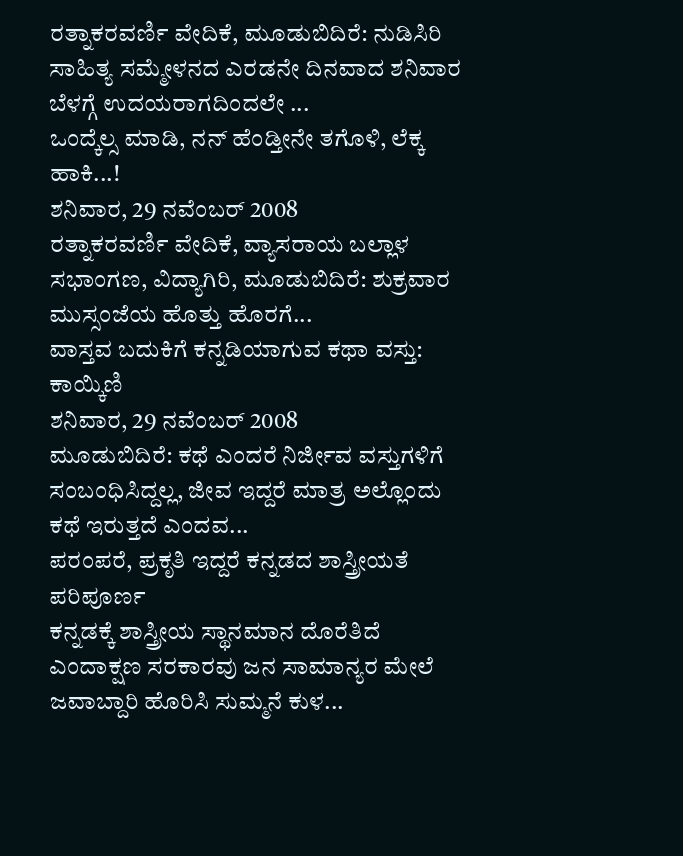ರತ್ನಾಕರವರ್ಣಿ ವೇದಿಕೆ, ಮೂಡುಬಿದಿರೆ: ನುಡಿಸಿರಿ ಸಾಹಿತ್ಯ ಸಮ್ಮೇಳನದ ಎರಡನೇ ದಿನವಾದ ಶನಿವಾರ ಬೆಳಗ್ಗೆ ಉದಯರಾಗದಿಂದಲೇ ...
ಒಂದ್ಕೆಲ್ಸ ಮಾಡಿ, ನನ್ ಹೆಂಡ್ತೀನೇ ತಗೊಳಿ, ಲೆಕ್ಕ ಹಾಕಿ...!
ಶನಿವಾರ, 29 ನವೆಂಬರ್ 2008
ರತ್ನಾಕರವರ್ಣಿ ವೇದಿಕೆ, ವ್ಯಾಸರಾಯ ಬಲ್ಲಾಳ ಸಭಾಂಗಣ, ವಿದ್ಯಾಗಿರಿ, ಮೂಡುಬಿದಿರೆ: ಶುಕ್ರವಾರ ಮುಸ್ಸಂಜೆಯ ಹೊತ್ತು ಹೊರಗೆ...
ವಾಸ್ತವ ಬದುಕಿಗೆ ಕನ್ನಡಿಯಾಗುವ ಕಥಾ ವಸ್ತು: ಕಾಯ್ಕಿಣಿ
ಶನಿವಾರ, 29 ನವೆಂಬರ್ 2008
ಮೂಡುಬಿದಿರೆ: ಕಥೆ ಎಂದರೆ ನಿರ್ಜೀವ ವಸ್ತುಗಳಿಗೆ ಸಂಬಂಧಿಸಿದ್ದಲ್ಲ, ಜೀವ ಇದ್ದರೆ ಮಾತ್ರ ಅಲ್ಲೊಂದು ಕಥೆ ಇರುತ್ತದೆ ಎಂದವ...
ಪರಂಪರೆ, ಪ್ರಕೃತಿ ಇದ್ದರೆ ಕನ್ನಡದ ಶಾಸ್ತ್ರೀಯತೆ ಪರಿಪೂರ್ಣ
ಕನ್ನಡಕ್ಕೆ ಶಾಸ್ತ್ರೀಯ ಸ್ಥಾನಮಾನ ದೊರೆತಿದೆ ಎಂದಾಕ್ಷಣ ಸರಕಾರವು ಜನ ಸಾಮಾನ್ಯರ ಮೇಲೆ ಜವಾಬ್ದಾರಿ ಹೊರಿಸಿ ಸುಮ್ಮನೆ ಕುಳ...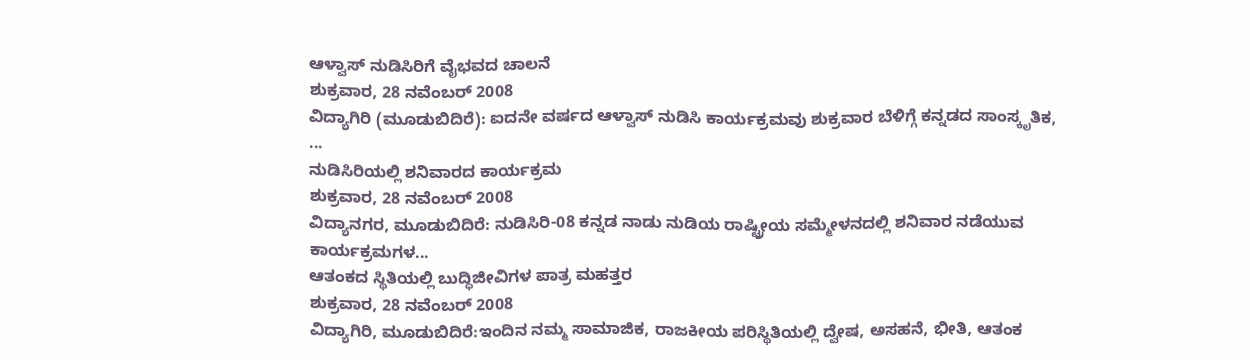ಆಳ್ವಾಸ್ ನುಡಿಸಿರಿಗೆ ವೈಭವದ ಚಾಲನೆ
ಶುಕ್ರವಾರ, 28 ನವೆಂಬರ್ 2008
ವಿದ್ಯಾಗಿರಿ (ಮೂಡುಬಿದಿರೆ): ಐದನೇ ವರ್ಷದ ಆಳ್ವಾಸ್ ನುಡಿಸಿ ಕಾರ್ಯಕ್ರಮವು ಶುಕ್ರವಾರ ಬೆಳಿಗ್ಗೆ ಕನ್ನಡದ ಸಾಂಸ್ಕೃತಿಕ, ...
ನುಡಿಸಿರಿಯಲ್ಲಿ ಶನಿವಾರದ ಕಾರ್ಯಕ್ರಮ
ಶುಕ್ರವಾರ, 28 ನವೆಂಬರ್ 2008
ವಿದ್ಯಾನಗರ, ಮೂಡುಬಿದಿರೆ: ನುಡಿಸಿರಿ-08 ಕನ್ನಡ ನಾಡು ನುಡಿಯ ರಾಷ್ಟ್ರೀಯ ಸಮ್ಮೇಳನದಲ್ಲಿ ಶನಿವಾರ ನಡೆಯುವ ಕಾರ್ಯಕ್ರಮಗಳ...
ಆತಂಕದ ಸ್ಥಿತಿಯಲ್ಲಿ ಬುದ್ಧಿಜೀವಿಗಳ ಪಾತ್ರ ಮಹತ್ತರ
ಶುಕ್ರವಾರ, 28 ನವೆಂಬರ್ 2008
ವಿದ್ಯಾಗಿರಿ, ಮೂಡುಬಿದಿರೆ:ಇಂದಿನ ನಮ್ಮ ಸಾಮಾಜಿಕ, ರಾಜಕೀಯ ಪರಿಸ್ಥಿತಿಯಲ್ಲಿ ದ್ವೇಷ, ಅಸಹನೆ, ಭೀತಿ, ಆತಂಕ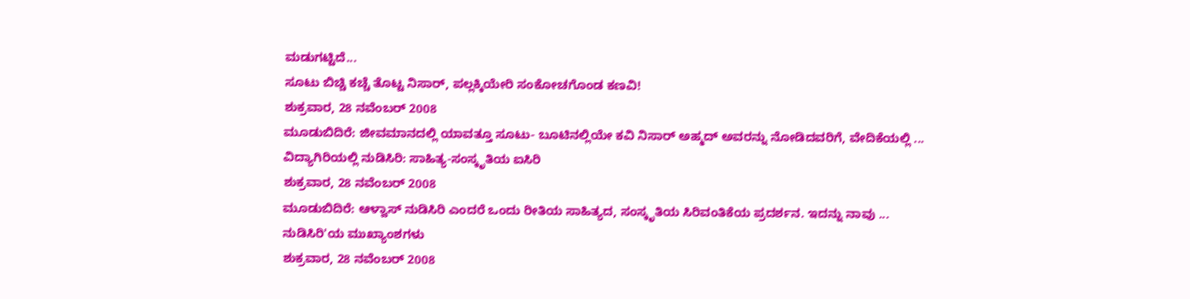ಮಡುಗಟ್ಟಿದೆ...
ಸೂಟು ಬಿಚ್ಚಿ ಕಚ್ಚೆ ತೊಟ್ಟ ನಿಸಾರ್, ಪಲ್ಲಕ್ಕಿಯೇರಿ ಸಂಕೋಚಗೊಂಡ ಕಣವಿ!
ಶುಕ್ರವಾರ, 28 ನವೆಂಬರ್ 2008
ಮೂಡುಬಿದಿರೆ: ಜೀವಮಾನದಲ್ಲಿ ಯಾವತ್ತೂ ಸೂಟು- ಬೂಟಿನಲ್ಲಿಯೇ ಕವಿ ನಿಸಾರ್ ಅಹ್ಮದ್ ಅವರನ್ನು ನೋಡಿದವರಿಗೆ, ವೇದಿಕೆಯಲ್ಲಿ ...
ವಿದ್ಯಾಗಿರಿಯಲ್ಲಿ ನುಡಿಸಿರಿ: ಸಾಹಿತ್ಯ-ಸಂಸ್ಕೃತಿಯ ಐಸಿರಿ
ಶುಕ್ರವಾರ, 28 ನವೆಂಬರ್ 2008
ಮೂಡುಬಿದಿರೆ: ಆಳ್ವಾಸ್ ನುಡಿಸಿರಿ ಎಂದರೆ ಒಂದು ರೀತಿಯ ಸಾಹಿತ್ಯದ, ಸಂಸ್ಕೃತಿಯ ಸಿರಿವಂತಿಕೆಯ ಪ್ರದರ್ಶನ. ಇದನ್ನು ನಾವು ...
ನುಡಿಸಿರಿ'ಯ ಮುಖ್ಯಾಂಶಗಳು
ಶುಕ್ರವಾರ, 28 ನವೆಂಬರ್ 2008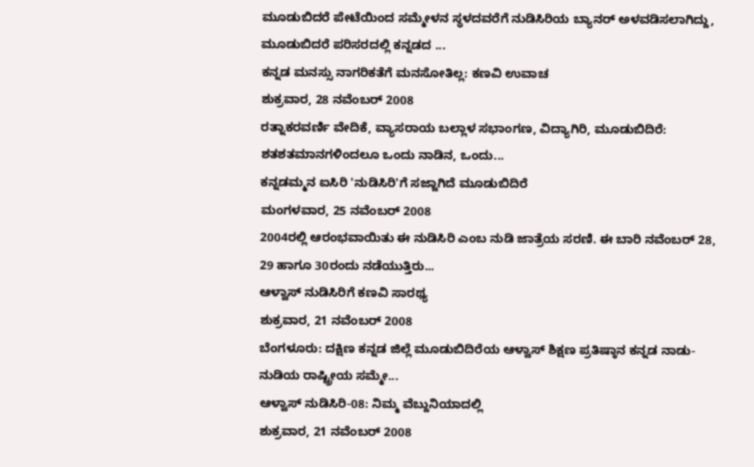ಮೂಡುಬಿದರೆ ಪೇಟೆಯಿಂದ ಸಮ್ಮೇಳನ ಸ್ಥಳದವರೆಗೆ ನುಡಿಸಿರಿಯ ಬ್ಯಾನರ್ ಅಳವಡಿಸಲಾಗಿದ್ದು, ಮೂಡುಬಿದರೆ ಪರಿಸರದಲ್ಲಿ ಕನ್ನಡದ ...
ಕನ್ನಡ ಮನಸ್ಸು ನಾಗರಿಕತೆಗೆ ಮನಸೋತಿಲ್ಲ: ಕಣವಿ ಉವಾಚ
ಶುಕ್ರವಾರ, 28 ನವೆಂಬರ್ 2008
ರತ್ನಾಕರವರ್ಣಿ ವೇದಿಕೆ, ವ್ಯಾಸರಾಯ ಬಲ್ಲಾಳ ಸಭಾಂಗಣ, ವಿದ್ಯಾಗಿರಿ, ಮೂಡುಬಿದಿರೆ: ಶತಶತಮಾನಗಳಿಂದಲೂ ಒಂದು ನಾಡಿನ, ಒಂದು...
ಕನ್ನಡಮ್ಮನ ಐಸಿರಿ 'ನುಡಿಸಿರಿ'ಗೆ ಸಜ್ಜಾಗಿದೆ ಮೂಡುಬಿದಿರೆ
ಮಂಗಳವಾರ, 25 ನವೆಂಬರ್ 2008
2004ರಲ್ಲಿ ಆರಂಭವಾಯಿತು ಈ ನುಡಿಸಿರಿ ಎಂಬ ನುಡಿ ಜಾತ್ರೆಯ ಸರಣಿ. ಈ ಬಾರಿ ನವೆಂಬರ್ 28, 29 ಹಾಗೂ 30ರಂದು ನಡೆಯುತ್ತಿರು...
ಆಳ್ವಾಸ್ ನುಡಿಸಿರಿಗೆ ಕಣವಿ ಸಾರಥ್ಯ
ಶುಕ್ರವಾರ, 21 ನವೆಂಬರ್ 2008
ಬೆಂಗಳೂರು: ದಕ್ಷಿಣ ಕನ್ನಡ ಜಿಲ್ಲೆ ಮೂಡುಬಿದಿರೆಯ ಆಳ್ವಾಸ್ ಶಿಕ್ಷಣ ಪ್ರತಿಷ್ಠಾನ ಕನ್ನಡ ನಾಡು-ನುಡಿಯ ರಾಷ್ಟ್ರೀಯ ಸಮ್ಮೇ...
ಆಳ್ವಾಸ್ ನುಡಿಸಿರಿ-08: ನಿಮ್ಮ ವೆಬ್ದುನಿಯಾದಲ್ಲಿ
ಶುಕ್ರವಾರ, 21 ನವೆಂಬರ್ 2008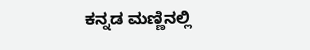ಕನ್ನಡ ಮಣ್ಣಿನಲ್ಲಿ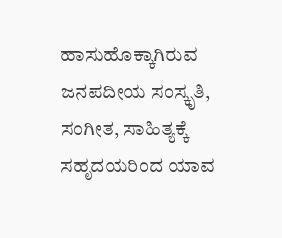ಹಾಸುಹೊಕ್ಕಾಗಿರುವ ಜನಪದೀಯ ಸಂಸ್ಕೃತಿ, ಸಂಗೀತ, ಸಾಹಿತ್ಯಕ್ಕೆ ಸಹೃದಯರಿಂದ ಯಾವ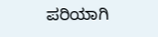ಪರಿಯಾಗಿ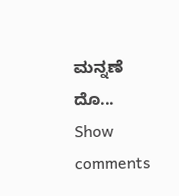ಮನ್ನಣೆ ದೊ...
Show comments